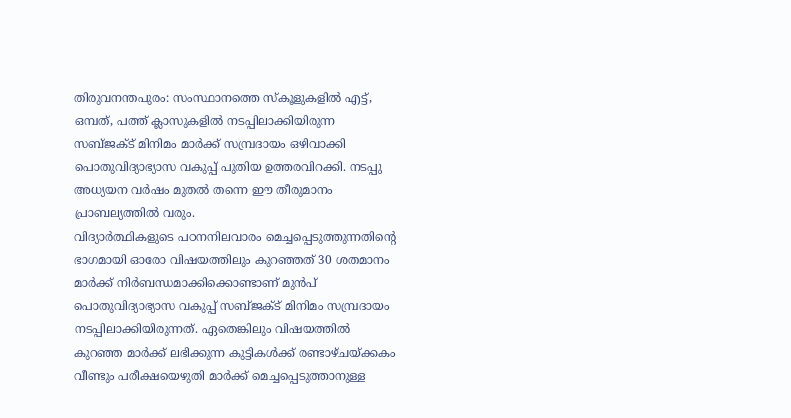തിരുവനന്തപുരം: സംസ്ഥാനത്തെ സ്കൂളുകളിൽ എട്ട്, ഒമ്പത്, പത്ത് ക്ലാസുകളിൽ നടപ്പിലാക്കിയിരുന്ന സബ്ജക്ട് മിനിമം മാർക്ക് സമ്പ്രദായം ഒഴിവാക്കി പൊതുവിദ്യാഭ്യാസ വകുപ്പ് പുതിയ ഉത്തരവിറക്കി. നടപ്പു അധ്യയന വർഷം മുതൽ തന്നെ ഈ തീരുമാനം പ്രാബല്യത്തിൽ വരും.
വിദ്യാർത്ഥികളുടെ പഠനനിലവാരം മെച്ചപ്പെടുത്തുന്നതിന്റെ ഭാഗമായി ഓരോ വിഷയത്തിലും കുറഞ്ഞത് 30 ശതമാനം മാർക്ക് നിർബന്ധമാക്കിക്കൊണ്ടാണ് മുൻപ് പൊതുവിദ്യാഭ്യാസ വകുപ്പ് സബ്ജക്ട് മിനിമം സമ്പ്രദായം നടപ്പിലാക്കിയിരുന്നത്. ഏതെങ്കിലും വിഷയത്തിൽ കുറഞ്ഞ മാർക്ക് ലഭിക്കുന്ന കുട്ടികൾക്ക് രണ്ടാഴ്ചയ്ക്കകം വീണ്ടും പരീക്ഷയെഴുതി മാർക്ക് മെച്ചപ്പെടുത്താനുള്ള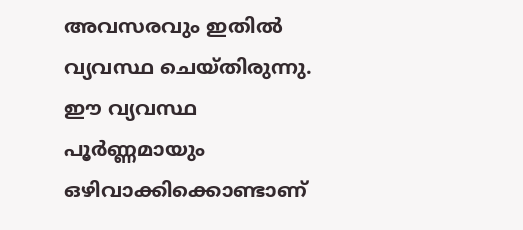അവസരവും ഇതിൽ വ്യവസ്ഥ ചെയ്തിരുന്നു. ഈ വ്യവസ്ഥ പൂർണ്ണമായും ഒഴിവാക്കിക്കൊണ്ടാണ്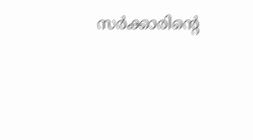സർക്കാരിന്റെ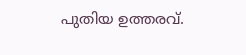പുതിയ ഉത്തരവ്.